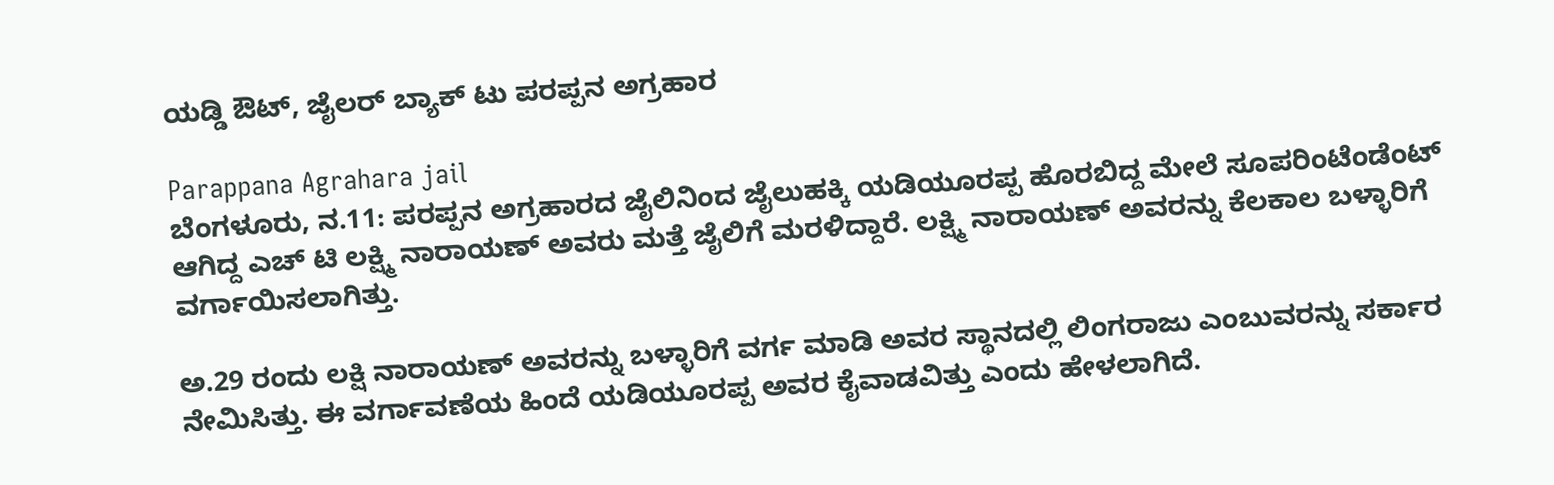ಯಡ್ಡಿ ಔಟ್, ಜೈಲರ್ ಬ್ಯಾಕ್ ಟು ಪರಪ್ಪನ ಅಗ್ರಹಾರ

Parappana Agrahara jail
ಬೆಂಗಳೂರು, ನ.11: ಪರಪ್ಪನ ಅಗ್ರಹಾರದ ಜೈಲಿನಿಂದ ಜೈಲುಹಕ್ಕಿ ಯಡಿಯೂರಪ್ಪ ಹೊರಬಿದ್ದ ಮೇಲೆ ಸೂಪರಿಂಟೆಂಡೆಂಟ್ ಆಗಿದ್ದ ಎಚ್ ಟಿ ಲಕ್ಷ್ಮಿ ನಾರಾಯಣ್ ಅವರು ಮತ್ತೆ ಜೈಲಿಗೆ ಮರಳಿದ್ದಾರೆ. ಲಕ್ಷ್ಮಿ ನಾರಾಯಣ್ ಅವರನ್ನು ಕೆಲಕಾಲ ಬಳ್ಳಾರಿಗೆ ವರ್ಗಾಯಿಸಲಾಗಿತ್ತು.

ಅ.29 ರಂದು ಲಕ್ಷಿ ನಾರಾಯಣ್ ಅವರನ್ನು ಬಳ್ಳಾರಿಗೆ ವರ್ಗ ಮಾಡಿ ಅವರ ಸ್ಥಾನದಲ್ಲಿ ಲಿಂಗರಾಜು ಎಂಬುವರನ್ನು ಸರ್ಕಾರ ನೇಮಿಸಿತ್ತು. ಈ ವರ್ಗಾವಣೆಯ ಹಿಂದೆ ಯಡಿಯೂರಪ್ಪ ಅವರ ಕೈವಾಡವಿತ್ತು ಎಂದು ಹೇಳಲಾಗಿದೆ.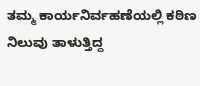ತಮ್ಮ ಕಾರ್ಯನಿರ್ವಹಣೆಯಲ್ಲಿ ಕಠಿಣ ನಿಲುವು ತಾಳುತ್ತಿದ್ದ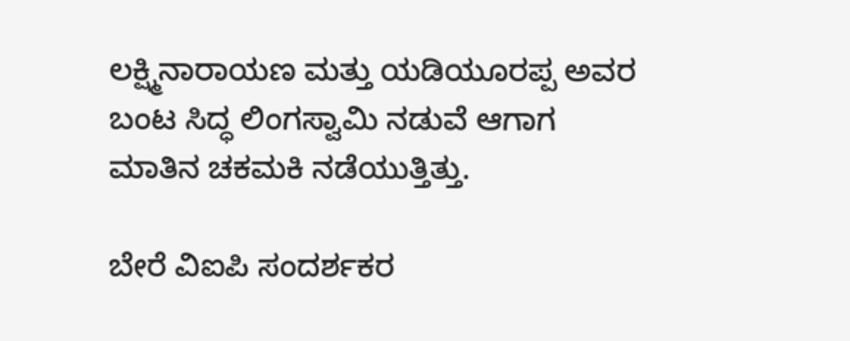ಲಕ್ಷ್ಮಿನಾರಾಯಣ ಮತ್ತು ಯಡಿಯೂರಪ್ಪ ಅವರ ಬಂಟ ಸಿದ್ಧ ಲಿಂಗಸ್ವಾಮಿ ನಡುವೆ ಆಗಾಗ ಮಾತಿನ ಚಕಮಕಿ ನಡೆಯುತ್ತಿತ್ತು.

ಬೇರೆ ವಿಐಪಿ ಸಂದರ್ಶಕರ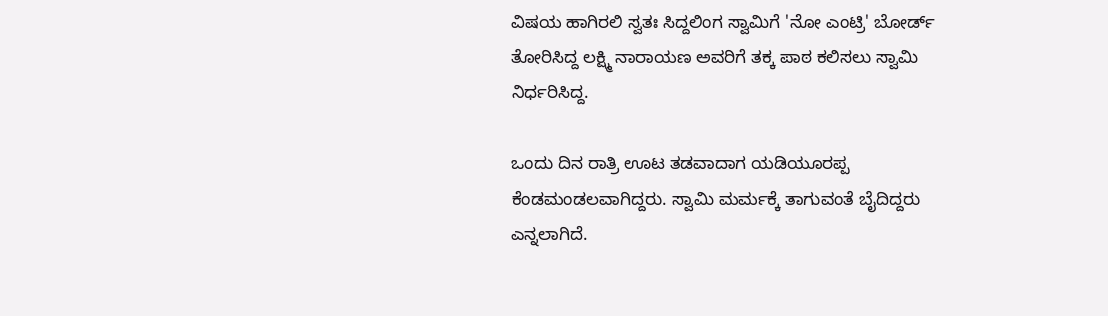ವಿಷಯ ಹಾಗಿರಲಿ ಸ್ವತಃ ಸಿದ್ದಲಿಂಗ ಸ್ವಾಮಿಗೆ 'ನೋ ಎಂಟ್ರಿ' ಬೋರ್ಡ್ ತೋರಿಸಿದ್ದ ಲಕ್ಷ್ಮಿ ನಾರಾಯಣ ಅವರಿಗೆ ತಕ್ಕ ಪಾಠ ಕಲಿಸಲು ಸ್ವಾಮಿ ನಿರ್ಧರಿಸಿದ್ದ.

ಒಂದು ದಿನ ರಾತ್ರಿ ಊಟ ತಡವಾದಾಗ ಯಡಿಯೂರಪ್ಪ ಕೆಂಡಮಂಡಲವಾಗಿದ್ದರು. ಸ್ವಾಮಿ ಮರ್ಮಕ್ಕೆ ತಾಗುವಂತೆ ಬೈದಿದ್ದರು ಎನ್ನಲಾಗಿದೆ.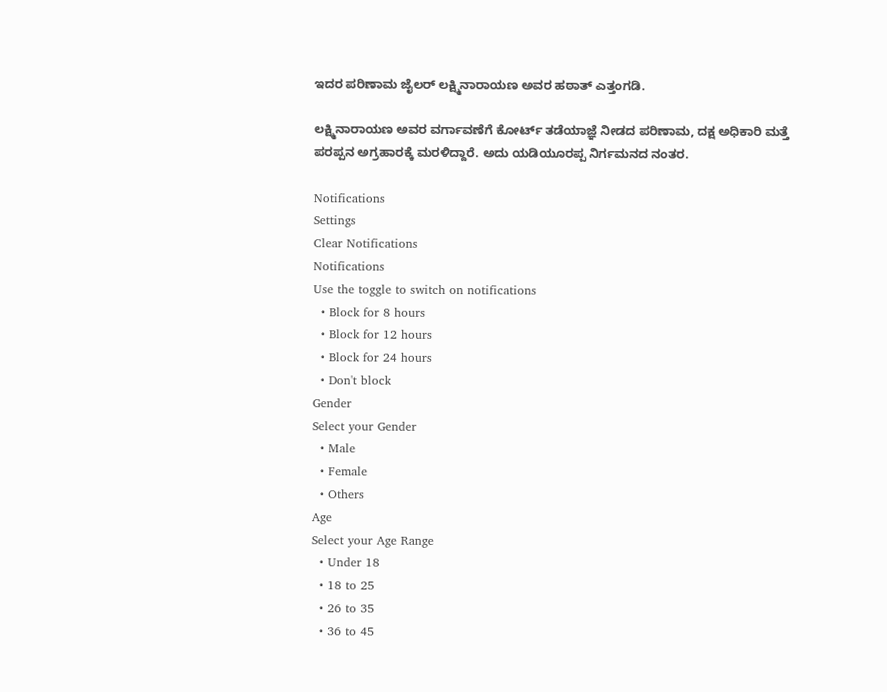ಇದರ ಪರಿಣಾಮ ಜೈಲರ್ ಲಕ್ಷ್ಮಿನಾರಾಯಣ ಅವರ ಹಠಾತ್ ಎತ್ತಂಗಡಿ.

ಲಕ್ಷ್ಮಿನಾರಾಯಣ ಅವರ ವರ್ಗಾವಣೆಗೆ ಕೋರ್ಟ್ ತಡೆಯಾಜ್ಞೆ ನೀಡದ ಪರಿಣಾಮ, ದಕ್ಷ ಅಧಿಕಾರಿ ಮತ್ತೆ ಪರಪ್ಪನ ಅಗ್ರಹಾರಕ್ಕೆ ಮರಳಿದ್ದಾರೆ. ಅದು ಯಡಿಯೂರಪ್ಪ ನಿರ್ಗಮನದ ನಂತರ.

Notifications
Settings
Clear Notifications
Notifications
Use the toggle to switch on notifications
  • Block for 8 hours
  • Block for 12 hours
  • Block for 24 hours
  • Don't block
Gender
Select your Gender
  • Male
  • Female
  • Others
Age
Select your Age Range
  • Under 18
  • 18 to 25
  • 26 to 35
  • 36 to 45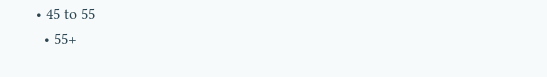• 45 to 55
  • 55+